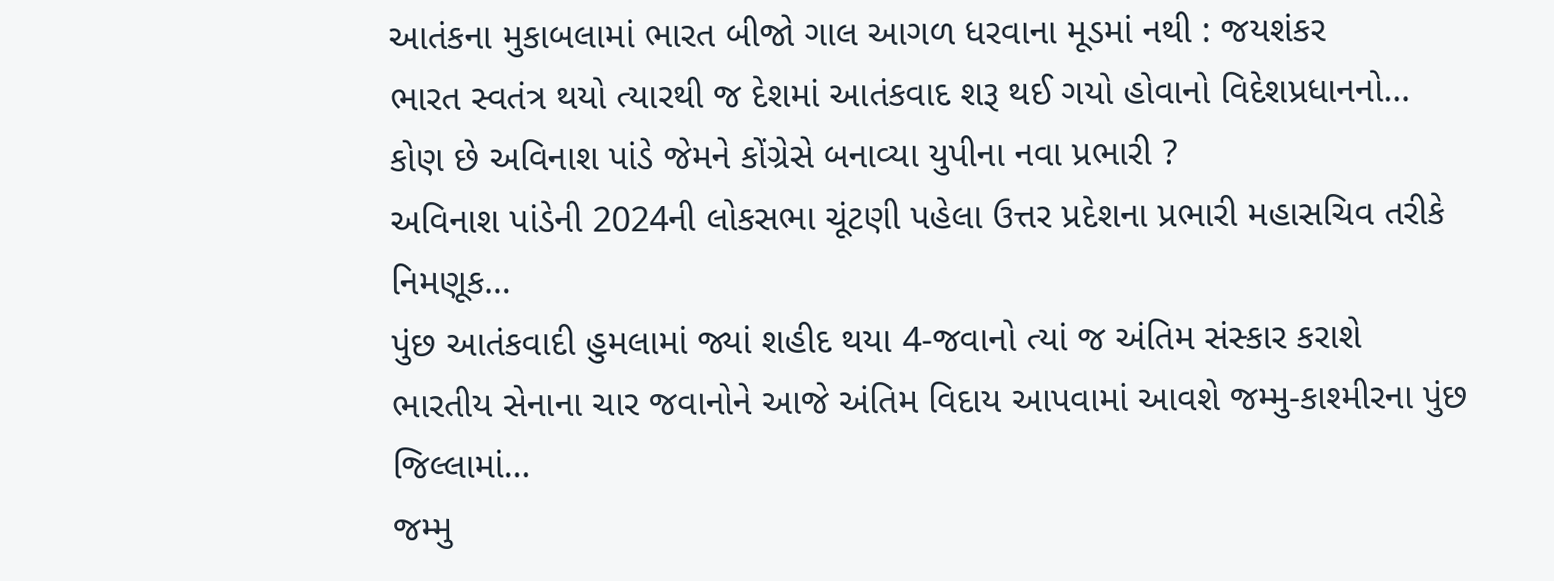આતંકના મુકાબલામાં ભારત બીજો ગાલ આગળ ધરવાના મૂડમાં નથી : જયશંકર
ભારત સ્વતંત્ર થયો ત્યારથી જ દેશમાં આતંકવાદ શરૂ થઈ ગયો હોવાનો વિદેશપ્રધાનનો…
કોણ છે અવિનાશ પાંડે જેમને કોંગ્રેસે બનાવ્યા યુપીના નવા પ્રભારી ?
અવિનાશ પાંડેની 2024ની લોકસભા ચૂંટણી પહેલા ઉત્તર પ્રદેશના પ્રભારી મહાસચિવ તરીકે નિમણૂક…
પુંછ આતંકવાદી હુમલામાં જ્યાં શહીદ થયા 4-જવાનો ત્યાં જ અંતિમ સંસ્કાર કરાશે
ભારતીય સેનાના ચાર જવાનોને આજે અંતિમ વિદાય આપવામાં આવશે જમ્મુ-કાશ્મીરના પુંછ જિલ્લામાં…
જમ્મુ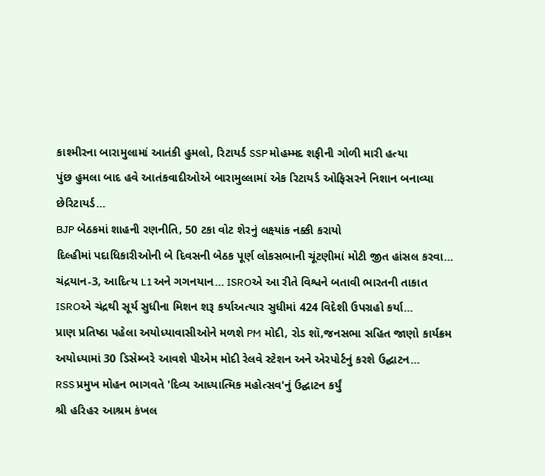કાશ્મીરના બારામુલામાં આતંકી હુમલો, રિટાયર્ડ SSP મોહમ્મદ શફીની ગોળી મારી હત્યા
પુંછ હુમલા બાદ હવે આતંકવાદીઓએ બારામુલ્લામાં એક રિટાયર્ડ ઓફિસરને નિશાન બનાવ્યા છેરિટાયર્ડ…
BJP બેઠકમાં શાહની રણનીતિ, 50 ટકા વોટ શેરનું લક્ષ્યાંક નક્કી કરાયો
દિલ્હીમાં પદાધિકારીઓની બે દિવસની બેઠક પૂર્ણ લોકસભાની ચૂંટણીમાં મોટી જીત હાંસલ કરવા…
ચંદ્રયાન-3, આદિત્ય L1 અને ગગનયાન… ISROએ આ રીતે વિશ્વને બતાવી ભારતની તાકાત
ISROએ ચંદ્રથી સૂર્ય સુધીના મિશન શરૂ કર્યાઅત્યાર સુધીમાં 424 વિદેશી ઉપગ્રહો કર્યા…
પ્રાણ પ્રતિષ્ઠા પહેલા અયોધ્યાવાસીઓને મળશે PM મોદી, રોડ શૉ,જનસભા સહિત જાણો કાર્યક્રમ
અયોધ્યામાં 30 ડિસેમ્બરે આવશે પીએમ મોદી રેલવે સ્ટેશન અને એરપોર્ટનું કરશે ઉદ્ઘાટન…
RSS પ્રમુખ મોહન ભાગવતે 'દિવ્ય આધ્યાત્મિક મહોત્સવ'નું ઉદ્ઘાટન કર્યું
શ્રી હરિહર આશ્રમ કંખલ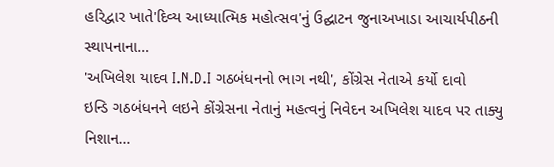હરિદ્વાર ખાતે'દિવ્ય આધ્યાત્મિક મહોત્સવ'નું ઉદ્ઘાટન જુનાઅખાડા આચાર્યપીઠની સ્થાપનાના…
'અખિલેશ યાદવ I.N.D.I ગઠબંધનનો ભાગ નથી', કોંગ્રેસ નેતાએ કર્યો દાવો
ઇન્ડિ ગઠબંધનને લઇને કોંગ્રેસના નેતાનું મહત્વનું નિવેદન અખિલેશ યાદવ પર તાક્યુ નિશાન…